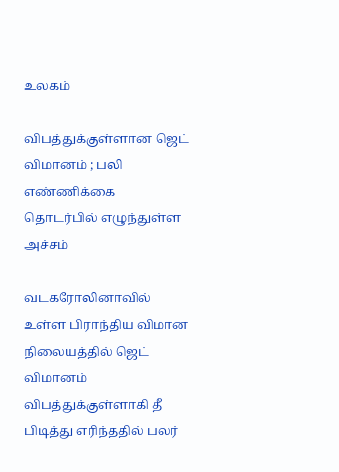உலகம்

விபத்துக்குள்ளான ஜெட் விமானம் ; பலி எண்ணிக்கை தொடர்பில் எழுந்துள்ள அச்சம்

வடகரோலினாவில் உள்ள பிராந்திய விமான நிலையத்தில் ஜெட் விமானம் விபத்துக்குள்ளாகி தீ பிடித்து எரிந்ததில் பலர்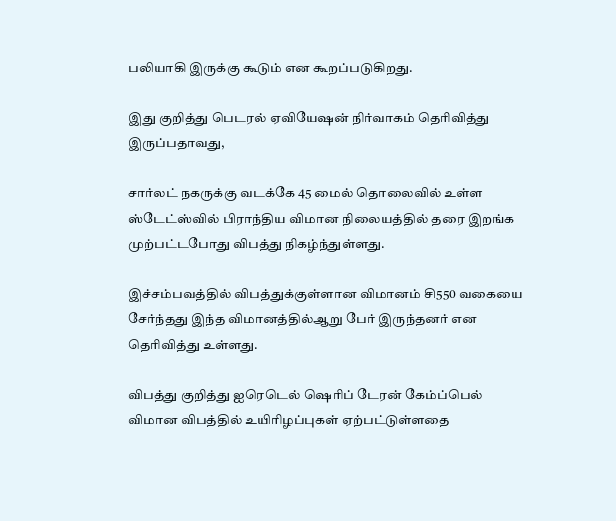பலியாகி இருக்கு கூடும் என கூறப்படுகிறது.

இது குறித்து பெடரல் ஏவியேஷன் நிர்வாகம் தெரிவித்து இருப்பதாவது,

சார்லட் நகருக்கு வடக்கே 45 மைல் தொலைவில் உள்ள ஸ்டேட்ஸ்வில் பிராந்திய விமான நிலையத்தில் தரை இறங்க முற்பட்டபோது விபத்து நிகழ்ந்துள்ளது.

இச்சம்பவத்தில் விபத்துக்குள்ளான விமானம் சி550 வகையை சேர்ந்தது இந்த விமானத்தில்ஆறு பேர் இருந்தனர் என தெரிவித்து உள்ளது.

விபத்து குறித்து ஐரெடெல் ஷெரிப் டேரன் கேம்ப்பெல் விமான விபத்தில் உயிரிழப்புகள் ஏற்பட்டுள்ளதை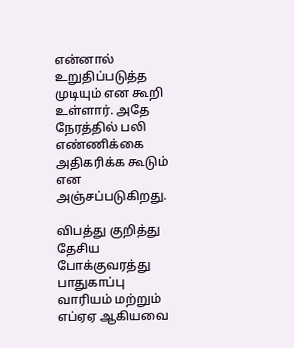என்னால் உறுதிப்படுத்த முடியும் என கூறி உள்ளார். அதே நேரத்தில் பலி எண்ணிக்கை அதிகரிக்க கூடும் என அஞ்சப்படுகிறது.

விபத்து குறித்து தேசிய போக்குவரத்து பாதுகாப்பு வாரியம் மற்றும் எப்ஏஏ ஆகியவை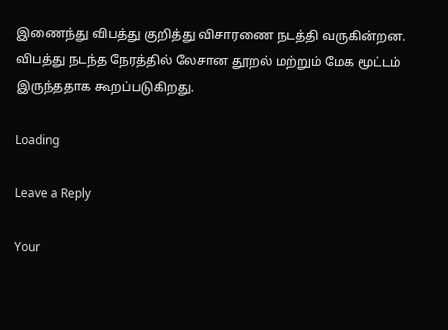இணைந்து விபத்து குறித்து விசாரணை நடத்தி வருகின்றன. விபத்து நடந்த நேரத்தில் லேசான தூறல் மற்றும் மேக மூட்டம் இருந்ததாக கூறப்படுகிறது.

Loading

Leave a Reply

Your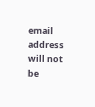email address will not be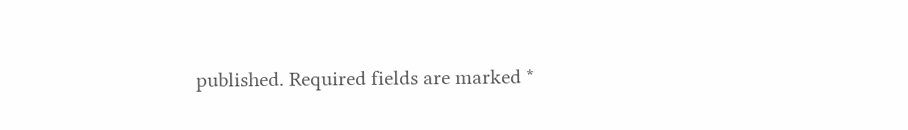published. Required fields are marked *